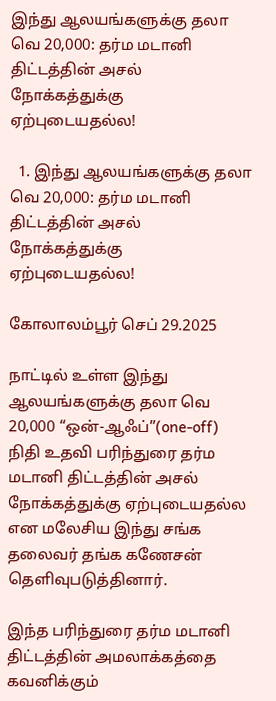இந்து ஆலயங்களுக்கு தலா வெ 20,000: தர்ம மடானி திட்டத்தின் அசல் நோக்கத்துக்கு ஏற்புடையதல்ல!

  1. இந்து ஆலயங்களுக்கு தலா வெ 20,000: தர்ம மடானி திட்டத்தின் அசல் நோக்கத்துக்கு ஏற்புடையதல்ல!

கோலாலம்பூர் செப் 29.2025

நாட்டில் உள்ள இந்து ஆலயங்களுக்கு தலா வெ 20,000 “ஒன்-ஆஃப்”(one-off) நிதி உதவி பரிந்துரை தர்ம மடானி திட்டத்தின் அசல் நோக்கத்துக்கு ஏற்புடையதல்ல என மலேசிய இந்து சங்க தலைவர் தங்க கணேசன் தெளிவுபடுத்தினார்.

இந்த பரிந்துரை தர்ம மடானி திட்டத்தின் அமலாக்கத்தை கவனிக்கும்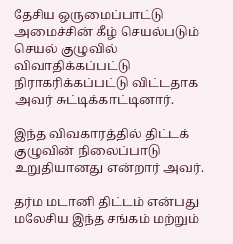தேசிய ஒருமைப்பாட்டு அமைச்சின் கீழ் செயல்படும் செயல் குழுவில் விவாதிக்கப்பட்டு நிராகரிக்கப்பட்டு விட்டதாக அவர் சுட்டிக்காட்டினார்.

இந்த விவகாரத்தில் திட்டக் குழுவின் நிலைப்பாடு உறுதியானது என்றார் அவர்.

தர்ம மடானி திட்டம் என்பது மலேசிய இந்த சங்கம் மற்றும்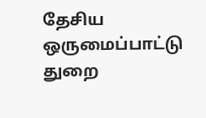தேசிய ஒருமைப்பாட்டு துறை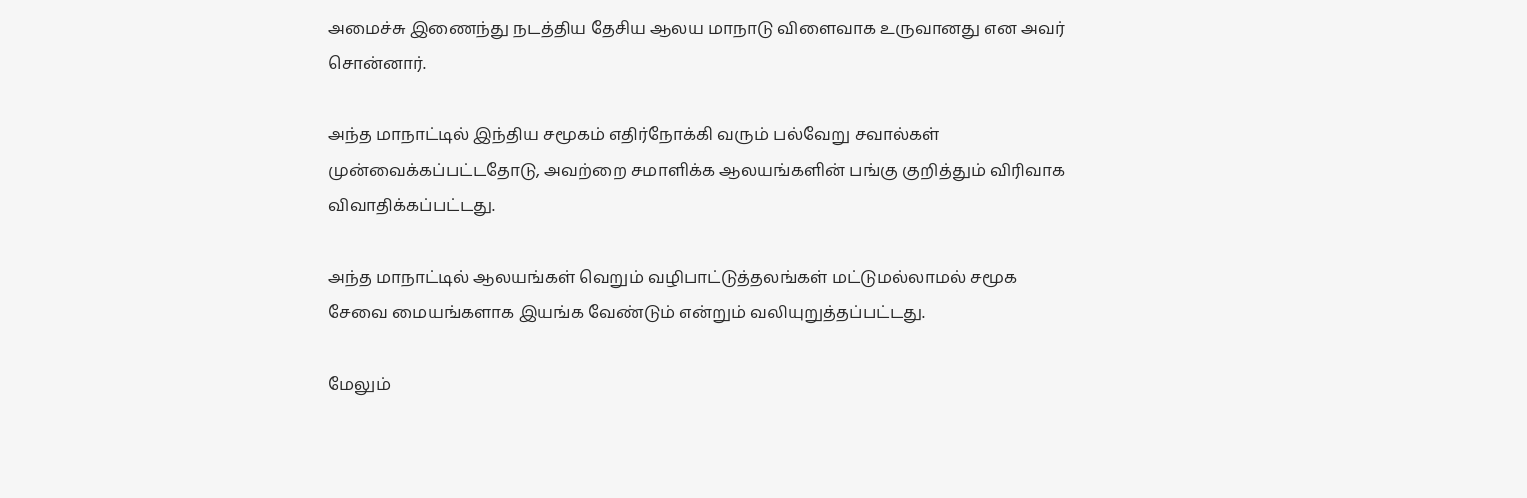அமைச்சு இணைந்து நடத்திய தேசிய ஆலய மாநாடு விளைவாக உருவானது என அவர் சொன்னார்.

அந்த மாநாட்டில் இந்திய சமூகம் எதிர்நோக்கி வரும் பல்வேறு சவால்கள் முன்வைக்கப்பட்டதோடு, அவற்றை சமாளிக்க ஆலயங்களின் பங்கு குறித்தும் விரிவாக விவாதிக்கப்பட்டது.

அந்த மாநாட்டில் ஆலயங்கள் வெறும் வழிபாட்டுத்தலங்கள் மட்டுமல்லாமல் சமூக சேவை மையங்களாக இயங்க வேண்டும் என்றும் வலியுறுத்தப்பட்டது.

மேலும்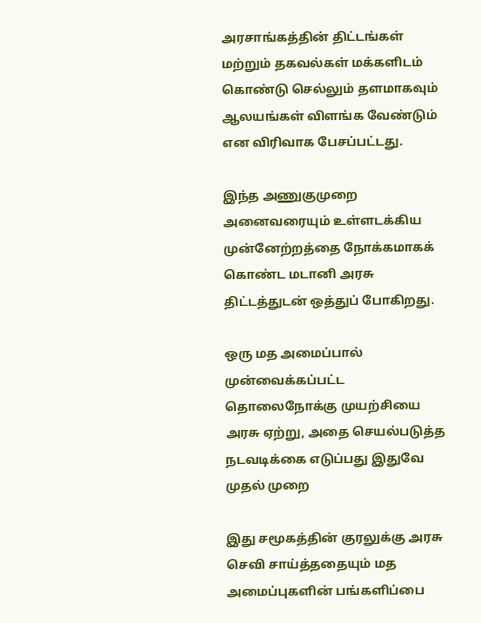அரசாங்கத்தின் திட்டங்கள் மற்றும் தகவல்கள் மக்களிடம் கொண்டு செல்லும் தளமாகவும் ஆலயங்கள் விளங்க வேண்டும் என விரிவாக பேசப்பட்டது.

இந்த அணுகுமுறை அனைவரையும் உள்ளடக்கிய முன்னேற்றத்தை நோக்கமாகக் கொண்ட மடானி அரசு திட்டத்துடன் ஒத்துப் போகிறது.

ஒரு மத அமைப்பால் முன்வைக்கப்பட்ட தொலைநோக்கு முயற்சியை அரசு ஏற்று, அதை செயல்படுத்த நடவடிக்கை எடுப்பது இதுவே முதல் முறை

இது சமூகத்தின் குரலுக்கு அரசு செவி சாய்த்ததையும் மத அமைப்புகளின் பங்களிப்பை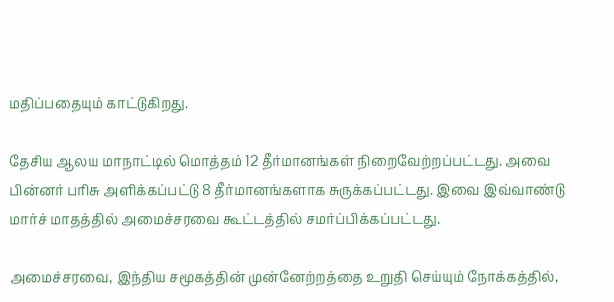மதிப்பதையும் காட்டுகிறது.

தேசிய ஆலய மாநாட்டில் மொத்தம் 12 தீர்மானங்கள் நிறைவேற்றப்பட்டது. அவை பின்னர் பரிசு அளிக்கப்பட்டு 8 தீர்மானங்களாக சுருக்கப்பட்டது. இவை இவ்வாண்டு மார்ச் மாதத்தில் அமைச்சரவை கூட்டத்தில் சமர்ப்பிக்கப்பட்டது.

அமைச்சரவை, இந்திய சமூகத்தின் முன்னேற்றத்தை உறுதி செய்யும் நோக்கத்தில்,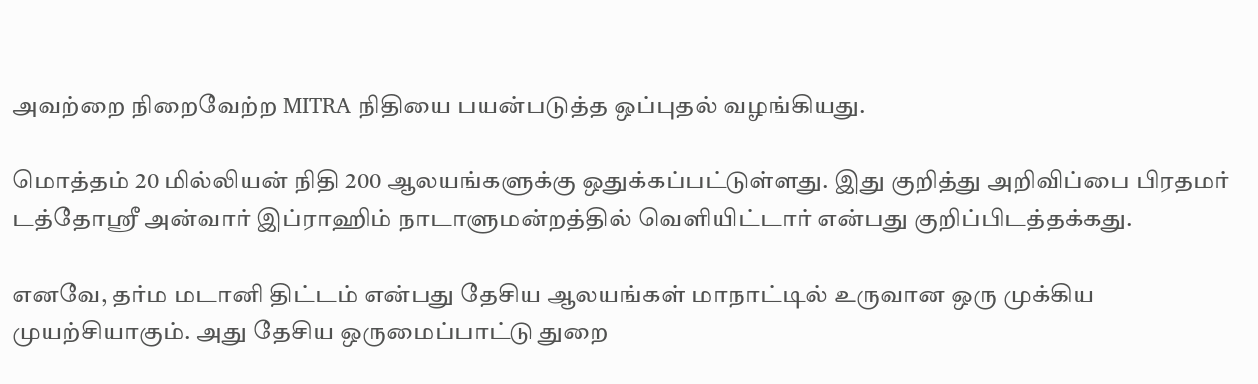அவற்றை நிறைவேற்ற MITRA நிதியை பயன்படுத்த ஒப்புதல் வழங்கியது.

மொத்தம் 20 மில்லியன் நிதி 200 ஆலயங்களுக்கு ஒதுக்கப்பட்டுள்ளது. இது குறித்து அறிவிப்பை பிரதமர் டத்தோஸ்ரீ அன்வார் இப்ராஹிம் நாடாளுமன்றத்தில் வெளியிட்டார் என்பது குறிப்பிடத்தக்கது.

எனவே, தர்ம மடானி திட்டம் என்பது தேசிய ஆலயங்கள் மாநாட்டில் உருவான ஒரு முக்கிய முயற்சியாகும். அது தேசிய ஒருமைப்பாட்டு துறை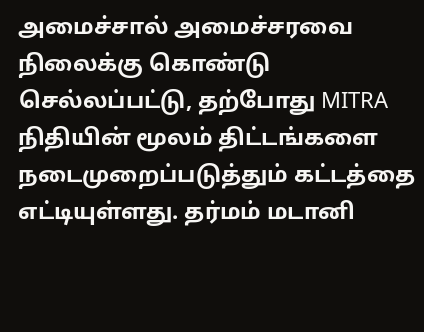அமைச்சால் அமைச்சரவை நிலைக்கு கொண்டு செல்லப்பட்டு, தற்போது MITRA நிதியின் மூலம் திட்டங்களை நடைமுறைப்படுத்தும் கட்டத்தை எட்டியுள்ளது. தர்மம் மடானி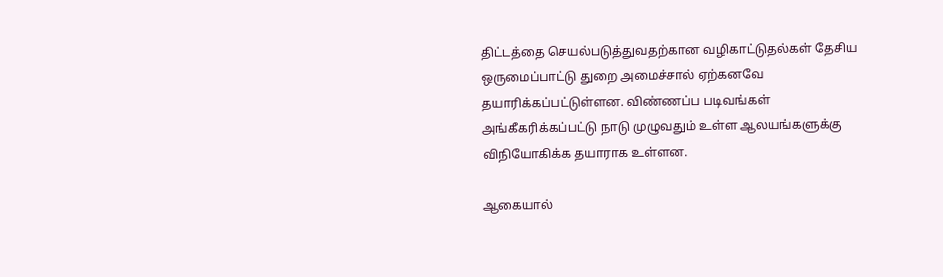திட்டத்தை செயல்படுத்துவதற்கான வழிகாட்டுதல்கள் தேசிய ஒருமைப்பாட்டு துறை அமைச்சால் ஏற்கனவே தயாரிக்கப்பட்டுள்ளன. விண்ணப்ப படிவங்கள் அங்கீகரிக்கப்பட்டு நாடு முழுவதும் உள்ள ஆலயங்களுக்கு விநியோகிக்க தயாராக உள்ளன.

ஆகையால்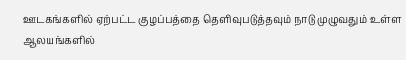ஊடகங்களில் ஏற்பட்ட குழப்பத்தை தெளிவுபடுத்தவும் நாடு முழுவதும் உள்ள ஆலயங்களில்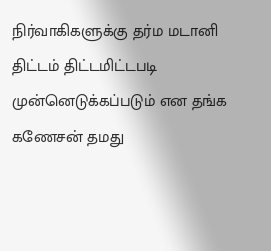நிர்வாகிகளுக்கு தர்ம மடானி திட்டம் திட்டமிட்டபடி முன்னெடுக்கப்படும் என தங்க கணேசன் தமது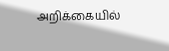அறிக்கையில்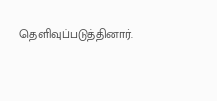தெளிவுப்படுத்தினார்.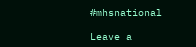#mhsnational

Leave a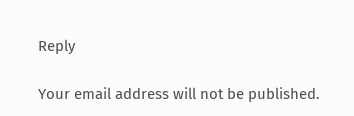Reply

Your email address will not be published.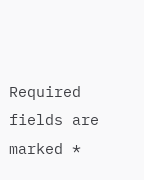Required fields are marked *